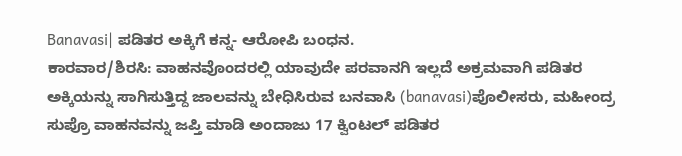Banavasi| ಪಡಿತರ ಅಕ್ಕಿಗೆ ಕನ್ನ- ಆರೋಪಿ ಬಂಧನ.
ಕಾರವಾರ/ಶಿರಸಿ: ವಾಹನವೊಂದರಲ್ಲಿ ಯಾವುದೇ ಪರವಾನಗಿ ಇಲ್ಲದೆ ಅಕ್ರಮವಾಗಿ ಪಡಿತರ ಅಕ್ಕಿಯನ್ನು ಸಾಗಿಸುತ್ತಿದ್ದ ಜಾಲವನ್ನು ಬೇಧಿಸಿರುವ ಬನವಾಸಿ (banavasi)ಪೊಲೀಸರು, ಮಹೀಂದ್ರ ಸುಪ್ರೊ ವಾಹನವನ್ನು ಜಪ್ತಿ ಮಾಡಿ ಅಂದಾಜು 17 ಕ್ವಿಂಟಲ್ ಪಡಿತರ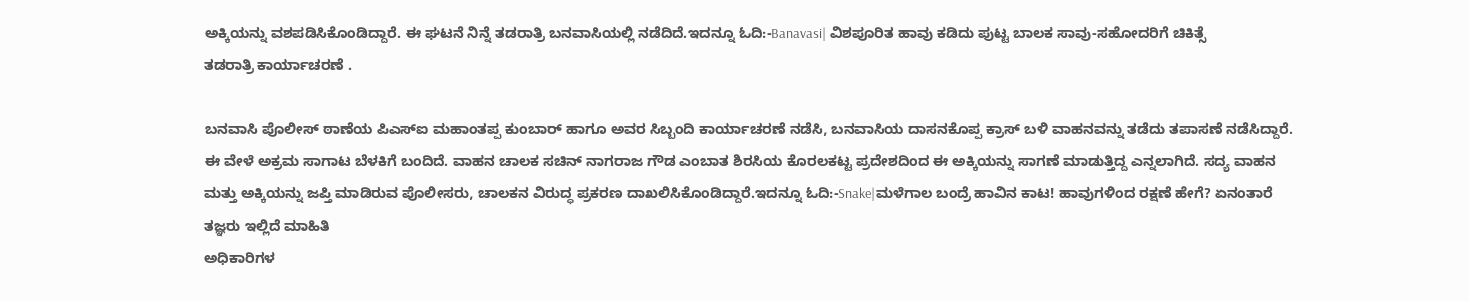ಅಕ್ಕಿಯನ್ನು ವಶಪಡಿಸಿಕೊಂಡಿದ್ದಾರೆ. ಈ ಘಟನೆ ನಿನ್ನೆ ತಡರಾತ್ರಿ ಬನವಾಸಿಯಲ್ಲಿ ನಡೆದಿದೆ.ಇದನ್ನೂ ಓದಿ:-Banavasi| ವಿಶಪೂರಿತ ಹಾವು ಕಡಿದು ಪುಟ್ಟ ಬಾಲಕ ಸಾವು-ಸಹೋದರಿಗೆ ಚಿಕಿತ್ಸೆ
ತಡರಾತ್ರಿ ಕಾರ್ಯಾಚರಣೆ .

ಬನವಾಸಿ ಪೊಲೀಸ್ ಠಾಣೆಯ ಪಿಎಸ್ಐ ಮಹಾಂತಪ್ಪ ಕುಂಬಾರ್ ಹಾಗೂ ಅವರ ಸಿಬ್ಬಂದಿ ಕಾರ್ಯಾಚರಣೆ ನಡೆಸಿ, ಬನವಾಸಿಯ ದಾಸನಕೊಪ್ಪ ಕ್ರಾಸ್ ಬಳಿ ವಾಹನವನ್ನು ತಡೆದು ತಪಾಸಣೆ ನಡೆಸಿದ್ದಾರೆ. ಈ ವೇಳೆ ಅಕ್ರಮ ಸಾಗಾಟ ಬೆಳಕಿಗೆ ಬಂದಿದೆ. ವಾಹನ ಚಾಲಕ ಸಚಿನ್ ನಾಗರಾಜ ಗೌಡ ಎಂಬಾತ ಶಿರಸಿಯ ಕೊರಲಕಟ್ಟ ಪ್ರದೇಶದಿಂದ ಈ ಅಕ್ಕಿಯನ್ನು ಸಾಗಣೆ ಮಾಡುತ್ತಿದ್ದ ಎನ್ನಲಾಗಿದೆ. ಸದ್ಯ ವಾಹನ ಮತ್ತು ಅಕ್ಕಿಯನ್ನು ಜಪ್ತಿ ಮಾಡಿರುವ ಪೊಲೀಸರು, ಚಾಲಕನ ವಿರುದ್ಧ ಪ್ರಕರಣ ದಾಖಲಿಸಿಕೊಂಡಿದ್ದಾರೆ.ಇದನ್ನೂ ಓದಿ:-Snake|ಮಳೆಗಾಲ ಬಂದ್ರೆ ಹಾವಿನ ಕಾಟ! ಹಾವುಗಳಿಂದ ರಕ್ಷಣೆ ಹೇಗೆ? ಏನಂತಾರೆ ತಜ್ಞರು ಇಲ್ಲಿದೆ ಮಾಹಿತಿ
ಅಧಿಕಾರಿಗಳ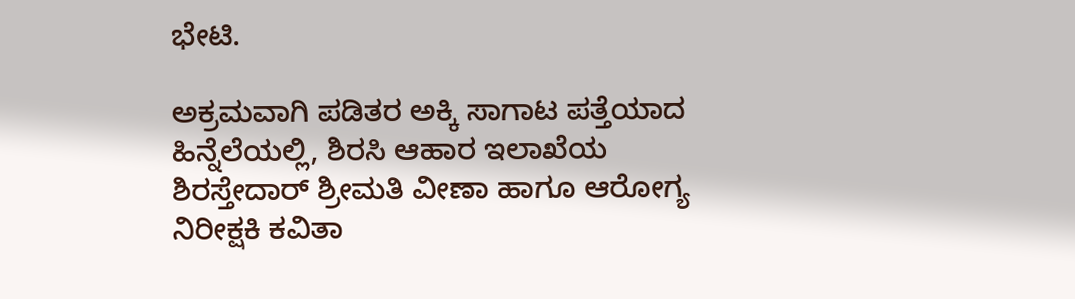ಭೇಟಿ.

ಅಕ್ರಮವಾಗಿ ಪಡಿತರ ಅಕ್ಕಿ ಸಾಗಾಟ ಪತ್ತೆಯಾದ ಹಿನ್ನೆಲೆಯಲ್ಲಿ, ಶಿರಸಿ ಆಹಾರ ಇಲಾಖೆಯ ಶಿರಸ್ತೇದಾರ್ ಶ್ರೀಮತಿ ವೀಣಾ ಹಾಗೂ ಆರೋಗ್ಯ ನಿರೀಕ್ಷಕಿ ಕವಿತಾ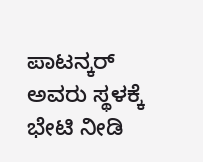ಪಾಟನ್ಕರ್ ಅವರು ಸ್ಥಳಕ್ಕೆ ಭೇಟಿ ನೀಡಿ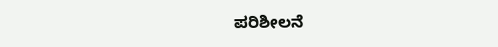ಪರಿಶೀಲನೆ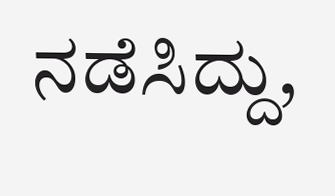ನಡೆಸಿದ್ದು,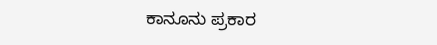ಕಾನೂನು ಪ್ರಕಾರ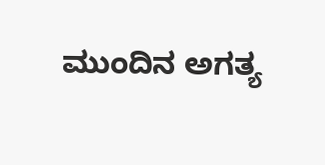ಮುಂದಿನ ಅಗತ್ಯ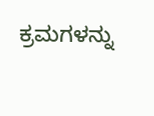ಕ್ರಮಗಳನ್ನು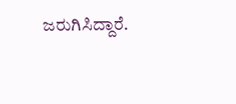ಜರುಗಿಸಿದ್ದಾರೆ.